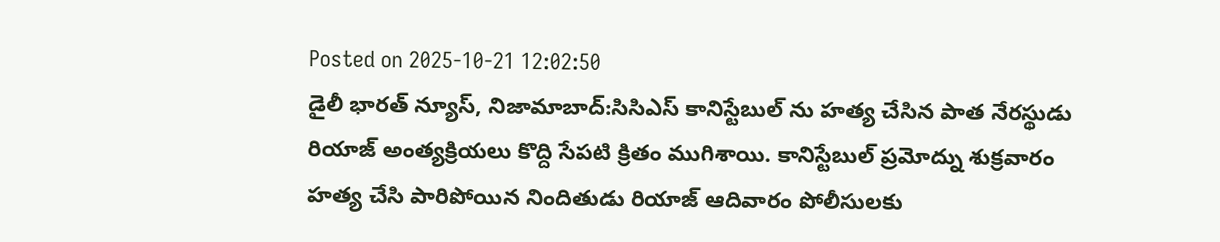Posted on 2025-10-21 12:02:50
డైలీ భారత్ న్యూస్, నిజామాబాద్:సిసిఎస్ కానిస్టేబుల్ ను హత్య చేసిన పాత నేరస్థుడు రియాజ్ అంత్యక్రియలు కొద్ది సేపటి క్రితం ముగిశాయి. కానిస్టేబుల్ ప్రమోద్ను శుక్రవారం హత్య చేసి పారిపోయిన నిందితుడు రియాజ్ ఆదివారం పోలీసులకు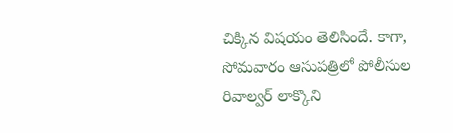చిక్కిన విషయం తెలిసిందే. కాగా, సోమవారం ఆసుపత్రిలో పోలీసుల రివాల్వర్ లాక్కొని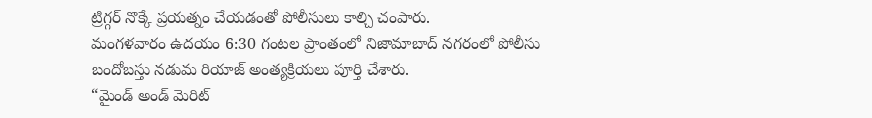ట్రిగ్గర్ నొక్కే ప్రయత్నం చేయడంతో పోలీసులు కాల్చి చంపారు.
మంగళవారం ఉదయం 6:30 గంటల ప్రాంతంలో నిజామాబాద్ నగరంలో పోలీసు బందోబస్తు నడుమ రియాజ్ అంత్యక్రియలు పూర్తి చేశారు.
“మైండ్ అండ్ మెరిట్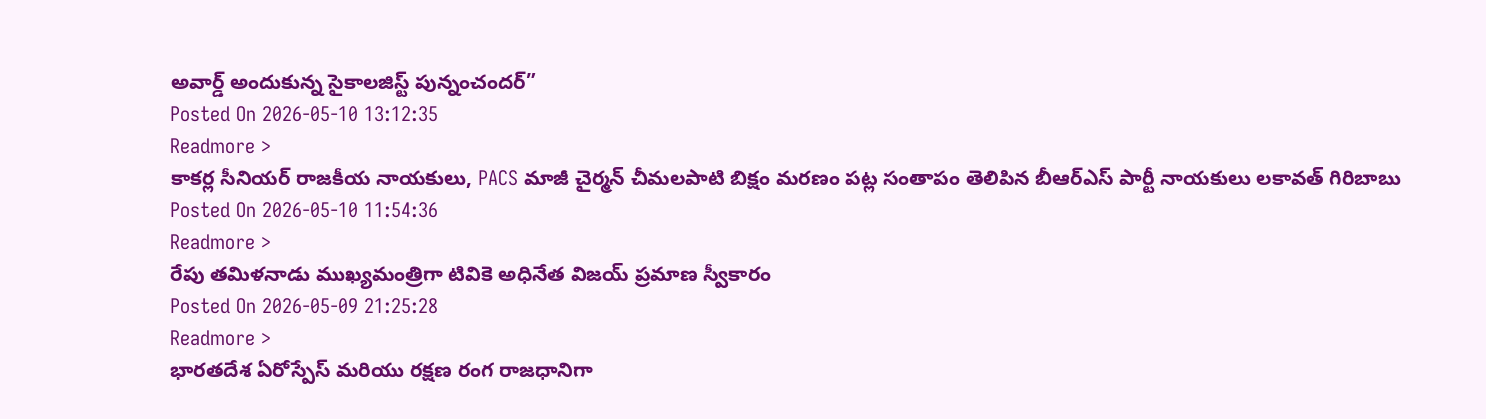అవార్డ్ అందుకున్న సైకాలజిస్ట్ పున్నంచందర్”
Posted On 2026-05-10 13:12:35
Readmore >
కాకర్ల సీనియర్ రాజకీయ నాయకులు, PACS మాజీ చైర్మన్ చీమలపాటి బిక్షం మరణం పట్ల సంతాపం తెలిపిన బీఆర్ఎస్ పార్టీ నాయకులు లకావత్ గిరిబాబు
Posted On 2026-05-10 11:54:36
Readmore >
రేపు తమిళనాడు ముఖ్యమంత్రిగా టివికె అధినేత విజయ్ ప్రమాణ స్వీకారం
Posted On 2026-05-09 21:25:28
Readmore >
భారతదేశ ఏరోస్పేస్ మరియు రక్షణ రంగ రాజధానిగా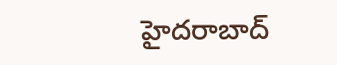హైదరాబాద్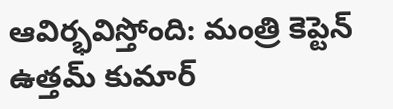ఆవిర్భవిస్తోంది: మంత్రి కెప్టెన్ ఉత్తమ్ కుమార్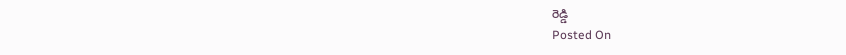రెడ్డి
Posted On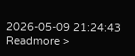2026-05-09 21:24:43
Readmore >